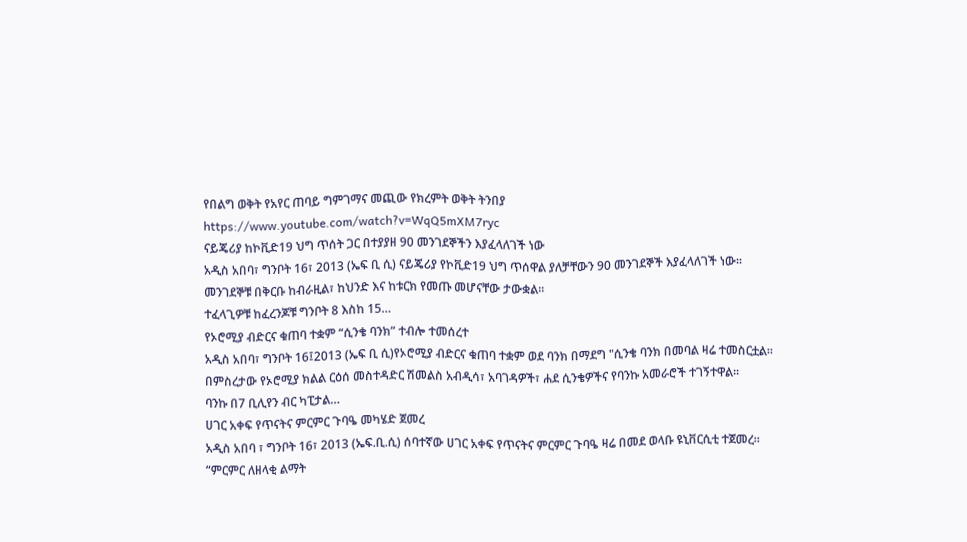የበልግ ወቅት የአየር ጠባይ ግምገማና መጪው የክረምት ወቅት ትንበያ
https://www.youtube.com/watch?v=WqQ5mXM7ryc
ናይጄሪያ ከኮቪድ19 ህግ ጥሰት ጋር በተያያዘ 90 መንገደኞችን እያፈላለገች ነው
አዲስ አበባ፣ ግንቦት 16፣ 2013 (ኤፍ ቢ ሲ) ናይጄሪያ የኮቪድ19 ህግ ጥሰዋል ያለቻቸውን 90 መንገደኞች እያፈላለገች ነው፡፡
መንገደኞቹ በቅርቡ ከብራዚል፣ ከህንድ እና ከቱርክ የመጡ መሆናቸው ታውቋል፡፡
ተፈላጊዎቹ ከፈረንጆቹ ግንቦት 8 እስከ 15…
የኦሮሚያ ብድርና ቁጠባ ተቋም “ሲንቄ ባንክ” ተብሎ ተመሰረተ
አዲስ አበባ፣ ግንቦት 16፤2013 (ኤፍ ቢ ሲ)የኦሮሚያ ብድርና ቁጠባ ተቋም ወደ ባንክ በማደግ "ሲንቄ ባንክ በመባል ዛሬ ተመስርቷል፡፡
በምስረታው የኦሮሚያ ክልል ርዕሰ መስተዳድር ሽመልስ አብዲሳ፣ አባገዳዎች፣ ሐደ ሲንቄዎችና የባንኩ አመራሮች ተገኝተዋል፡፡
ባንኩ በ7 ቢሊየን ብር ካፒታል…
ሀገር አቀፍ የጥናትና ምርምር ጉባዔ መካሄድ ጀመረ
አዲስ አበባ ፣ ግንቦት 16፣ 2013 (ኤፍ.ቢ.ሲ) ሰባተኛው ሀገር አቀፍ የጥናትና ምርምር ጉባዔ ዛሬ በመደ ወላቡ ዩኒቨርሲቲ ተጀመረ።
“ምርምር ለዘላቂ ልማት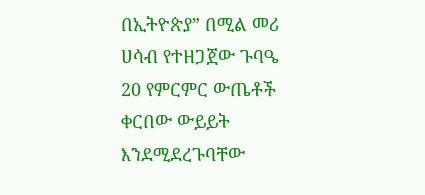በኢትዮጵያ” በሚል መሪ ሀሳብ የተዘጋጀው ጉባዔ 20 የምርምር ውጤቶች ቀርበው ውይይት እንደሚደረጉባቸው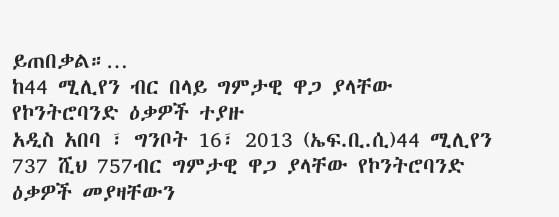ይጠበቃል።…
ከ44 ሚሊየን ብር በላይ ግምታዊ ዋጋ ያላቸው የኮንትሮባንድ ዕቃዎች ተያዙ
አዲስ አበባ ፣ ግንቦት 16፣ 2013 (ኤፍ.ቢ.ሲ)44 ሚሊየን 737 ሺህ 757ብር ግምታዊ ዋጋ ያላቸው የኮንትሮባንድ ዕቃዎች መያዛቸውን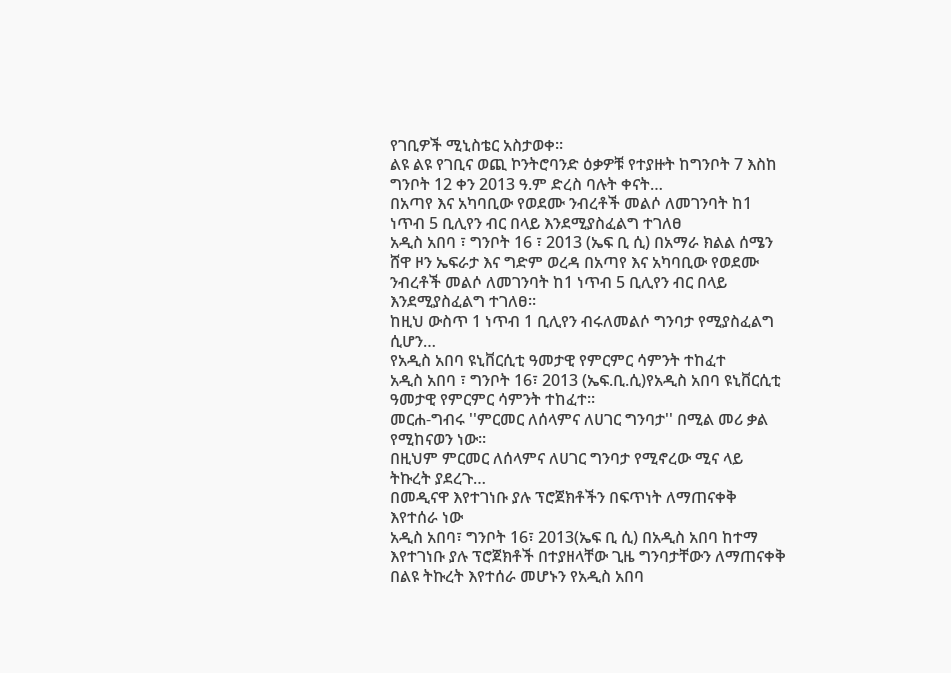የገቢዎች ሚኒስቴር አስታወቀ።
ልዩ ልዩ የገቢና ወጪ ኮንትሮባንድ ዕቃዎቹ የተያዙት ከግንቦት 7 እስከ ግንቦት 12 ቀን 2013 ዓ.ም ድረስ ባሉት ቀናት…
በአጣየ እና አካባቢው የወደሙ ንብረቶች መልሶ ለመገንባት ከ1 ነጥብ 5 ቢሊየን ብር በላይ እንደሚያስፈልግ ተገለፀ
አዲስ አበባ ፣ ግንቦት 16 ፣ 2013 (ኤፍ ቢ ሲ) በአማራ ክልል ሰሜን ሸዋ ዞን ኤፍራታ እና ግድም ወረዳ በአጣየ እና አካባቢው የወደሙ ንብረቶች መልሶ ለመገንባት ከ1 ነጥብ 5 ቢሊየን ብር በላይ እንደሚያስፈልግ ተገለፀ።
ከዚህ ውስጥ 1 ነጥብ 1 ቢሊየን ብሩለመልሶ ግንባታ የሚያስፈልግ ሲሆን…
የአዲስ አበባ ዩኒቨርሲቲ ዓመታዊ የምርምር ሳምንት ተከፈተ
አዲስ አበባ ፣ ግንቦት 16፣ 2013 (ኤፍ.ቢ.ሲ)የአዲስ አበባ ዩኒቨርሲቲ ዓመታዊ የምርምር ሳምንት ተከፈተ።
መርሐ-ግብሩ ''ምርመር ለሰላምና ለሀገር ግንባታ'' በሚል መሪ ቃል የሚከናወን ነው።
በዚህም ምርመር ለሰላምና ለሀገር ግንባታ የሚኖረው ሚና ላይ ትኩረት ያደረጉ…
በመዲናዋ እየተገነቡ ያሉ ፕሮጀክቶችን በፍጥነት ለማጠናቀቅ እየተሰራ ነው
አዲስ አበባ፣ ግንቦት 16፣ 2013(ኤፍ ቢ ሲ) በአዲስ አበባ ከተማ እየተገነቡ ያሉ ፕሮጀክቶች በተያዘላቸው ጊዜ ግንባታቸውን ለማጠናቀቅ በልዩ ትኩረት እየተሰራ መሆኑን የአዲስ አበባ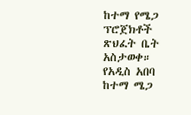ከተማ የሜጋ ፕሮጀክቶች ጽህፈት ቤት አስታወቀ።
የአዲስ አበባ ከተማ ሜጋ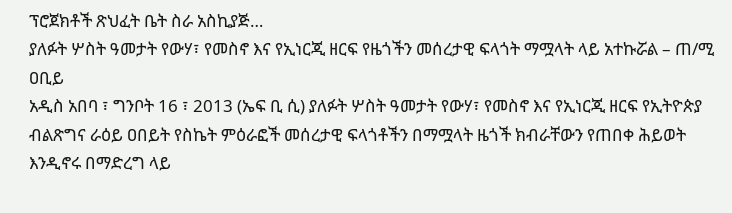ፕሮጀክቶች ጽህፈት ቤት ስራ አስኪያጅ…
ያለፉት ሦስት ዓመታት የውሃ፣ የመስኖ እና የኢነርጂ ዘርፍ የዜጎችን መሰረታዊ ፍላጎት ማሟላት ላይ አተኩሯል – ጠ/ሚ ዐቢይ
አዲስ አበባ ፣ ግንቦት 16 ፣ 2013 (ኤፍ ቢ ሲ) ያለፉት ሦስት ዓመታት የውሃ፣ የመስኖ እና የኢነርጂ ዘርፍ የኢትዮጵያ ብልጽግና ራዕይ ዐበይት የስኬት ምዕራፎች መሰረታዊ ፍላጎቶችን በማሟላት ዜጎች ክብራቸውን የጠበቀ ሕይወት እንዲኖሩ በማድረግ ላይ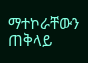ማተኮራቸውን ጠቅላይ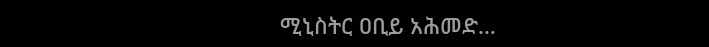ሚኒስትር ዐቢይ አሕመድ…